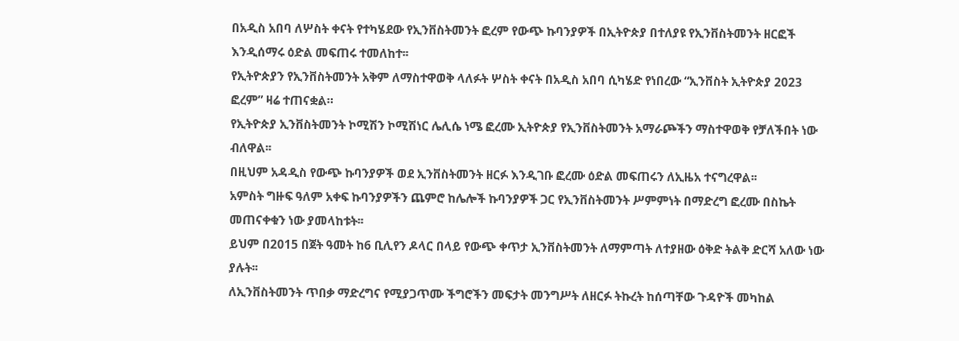በአዲስ አበባ ለሦስት ቀናት የተካሄደው የኢንቨስትመንት ፎረም የውጭ ኩባንያዎች በኢትዮጵያ በተለያዩ የኢንቨስትመንት ዘርፎች እንዲሰማሩ ዕድል መፍጠሩ ተመለከተ፡፡
የኢትዮጵያን የኢንቨስትመንት አቅም ለማስተዋወቅ ላለፉት ሦስት ቀናት በአዲስ አበባ ሲካሄድ የነበረው “ኢንቨስት ኢትዮጵያ 2023 ፎረም” ዛሬ ተጠናቋል።
የኢትዮጵያ ኢንቨስትመንት ኮሚሽን ኮሚሽነር ሌሊሴ ነሜ ፎረሙ ኢትዮጵያ የኢንቨስትመንት አማራጮችን ማስተዋወቅ የቻለችበት ነው ብለዋል፡፡
በዚህም አዳዲስ የውጭ ኩባንያዎች ወደ ኢንቨስትመንት ዘርፉ እንዲገቡ ፎረሙ ዕድል መፍጠሩን ለኢዜአ ተናግረዋል፡፡
አምስት ግዙፍ ዓለም አቀፍ ኩባንያዎችን ጨምሮ ከሌሎች ኩባንያዎች ጋር የኢንቨስትመንት ሥምምነት በማድረግ ፎረሙ በስኬት መጠናቀቁን ነው ያመላከቱት፡፡
ይህም በ2015 በጀት ዓመት ከ6 ቢሊየን ዶላር በላይ የውጭ ቀጥታ ኢንቨስትመንት ለማምጣት ለተያዘው ዕቅድ ትልቅ ድርሻ አለው ነው ያሉት፡፡
ለኢንቨስትመንት ጥበቃ ማድረግና የሚያጋጥሙ ችግሮችን መፍታት መንግሥት ለዘርፉ ትኩረት ከሰጣቸው ጉዳዮች መካከል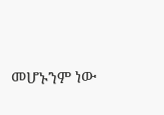መሆኑንም ነው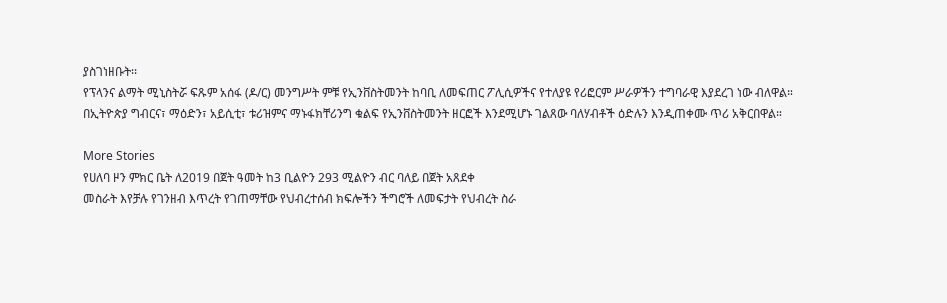ያስገነዘቡት፡፡
የፕላንና ልማት ሚኒስትሯ ፍጹም አሰፋ (ዶ/ር) መንግሥት ምቹ የኢንቨስትመንት ከባቢ ለመፍጠር ፖሊሲዎችና የተለያዩ የሪፎርም ሥራዎችን ተግባራዊ እያደረገ ነው ብለዋል።
በኢትዮጵያ ግብርና፣ ማዕድን፣ አይሲቲ፣ ቱሪዝምና ማኑፋክቸሪንግ ቁልፍ የኢንቨስትመንት ዘርፎች እንደሚሆኑ ገልጸው ባለሃብቶች ዕድሉን እንዲጠቀሙ ጥሪ አቅርበዋል።

More Stories
የሀለባ ዞን ምክር ቤት ለ2019 በጀት ዓመት ከ3 ቢልዮን 293 ሚልዮን ብር ባለይ በጀት አጸደቀ
መስራት እየቻሉ የገንዘብ እጥረት የገጠማቸው የህብረተሰብ ክፍሎችን ችግሮች ለመፍታት የህብረት ስራ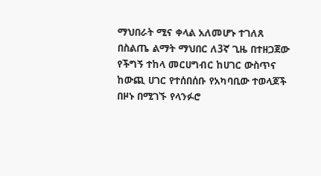ማህበራት ሚና ቀላል አለመሆኑ ተገለጸ
በስልጤ ልማት ማህበር ለ3ኛ ጊዜ በተዘጋጀው የችግኝ ተከላ መርሀግብር ከሀገር ውስጥና ከውጪ ሀገር የተሰበሰቡ የአካባቢው ተወላጆች በዞኑ በሚገኙ የላንፉሮ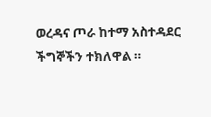ወረዳና ጦራ ከተማ አስተዳደር ችግኞችን ተክለዋል ።